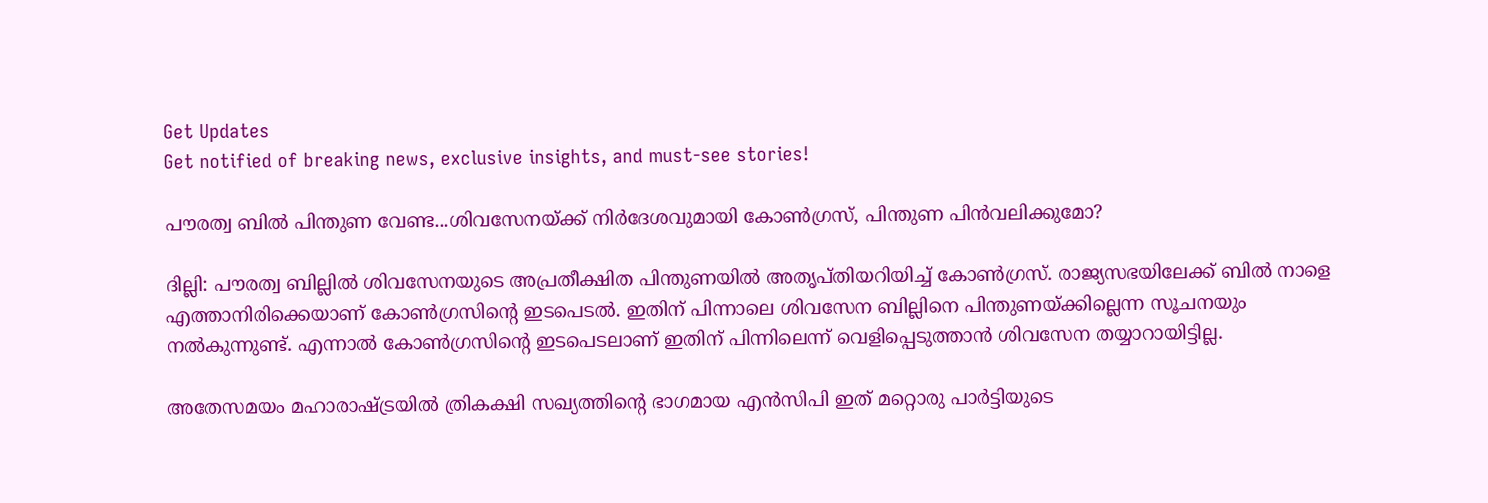Get Updates
Get notified of breaking news, exclusive insights, and must-see stories!

പൗരത്വ ബില്‍ പിന്തുണ വേണ്ട...ശിവസേനയ്ക്ക് നിര്‍ദേശവുമായി കോണ്‍ഗ്രസ്, പിന്തുണ പിന്‍വലിക്കുമോ?

ദില്ലി: പൗരത്വ ബില്ലില്‍ ശിവസേനയുടെ അപ്രതീക്ഷിത പിന്തുണയില്‍ അതൃപ്തിയറിയിച്ച് കോണ്‍ഗ്രസ്. രാജ്യസഭയിലേക്ക് ബില്‍ നാളെ എത്താനിരിക്കെയാണ് കോണ്‍ഗ്രസിന്റെ ഇടപെടല്‍. ഇതിന് പിന്നാലെ ശിവസേന ബില്ലിനെ പിന്തുണയ്ക്കില്ലെന്ന സൂചനയും നല്‍കുന്നുണ്ട്. എന്നാല്‍ കോണ്‍ഗ്രസിന്റെ ഇടപെടലാണ് ഇതിന് പിന്നിലെന്ന് വെളിപ്പെടുത്താന്‍ ശിവസേന തയ്യാറായിട്ടില്ല.

അതേസമയം മഹാരാഷ്ട്രയില്‍ ത്രികക്ഷി സഖ്യത്തിന്റെ ഭാഗമായ എന്‍സിപി ഇത് മറ്റൊരു പാര്‍ട്ടിയുടെ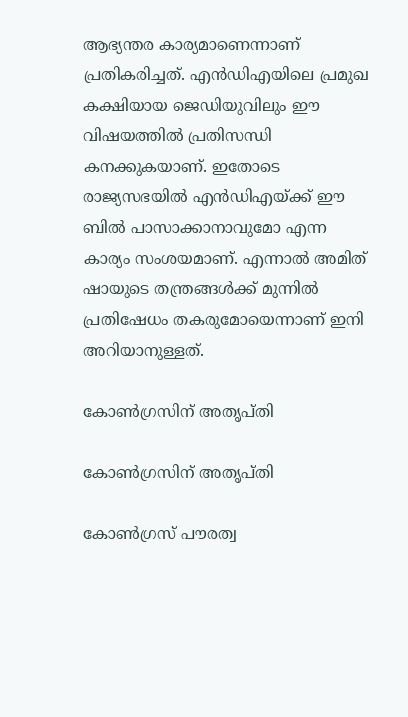ആഭ്യന്തര കാര്യമാണെന്നാണ് പ്രതികരിച്ചത്. എന്‍ഡിഎയിലെ പ്രമുഖ കക്ഷിയായ ജെഡിയുവിലും ഈ വിഷയത്തില്‍ പ്രതിസന്ധി കനക്കുകയാണ്. ഇതോടെ രാജ്യസഭയില്‍ എന്‍ഡിഎയ്ക്ക് ഈ ബില്‍ പാസാക്കാനാവുമോ എന്ന കാര്യം സംശയമാണ്. എന്നാല്‍ അമിത് ഷായുടെ തന്ത്രങ്ങള്‍ക്ക് മുന്നില്‍ പ്രതിഷേധം തകരുമോയെന്നാണ് ഇനി അറിയാനുള്ളത്.

കോണ്‍ഗ്രസിന് അതൃപ്തി

കോണ്‍ഗ്രസിന് അതൃപ്തി

കോണ്‍ഗ്രസ് പൗരത്വ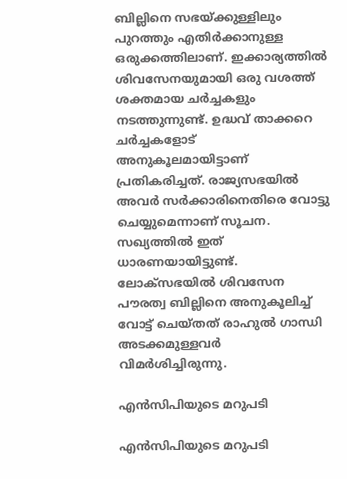ബില്ലിനെ സഭയ്ക്കുള്ളിലും പുറത്തും എതിര്‍ക്കാനുള്ള ഒരുക്കത്തിലാണ്. ഇക്കാര്യത്തില്‍ ശിവസേനയുമായി ഒരു വശത്ത് ശക്തമായ ചര്‍ച്ചകളും നടത്തുന്നുണ്ട്. ഉദ്ധവ് താക്കറെ ചര്‍ച്ചകളോട് അനുകൂലമായിട്ടാണ് പ്രതികരിച്ചത്. രാജ്യസഭയില്‍ അവര്‍ സര്‍ക്കാരിനെതിരെ വോട്ടു ചെയ്യുമെന്നാണ് സൂചന. സഖ്യത്തില്‍ ഇത് ധാരണയായിട്ടുണ്ട്. ലോക്‌സഭയില്‍ ശിവസേന പൗരത്വ ബില്ലിനെ അനുകൂലിച്ച് വോട്ട് ചെയ്തത് രാഹുല്‍ ഗാന്ധി അടക്കമുള്ളവര്‍ വിമര്‍ശിച്ചിരുന്നു.

എന്‍സിപിയുടെ മറുപടി

എന്‍സിപിയുടെ മറുപടി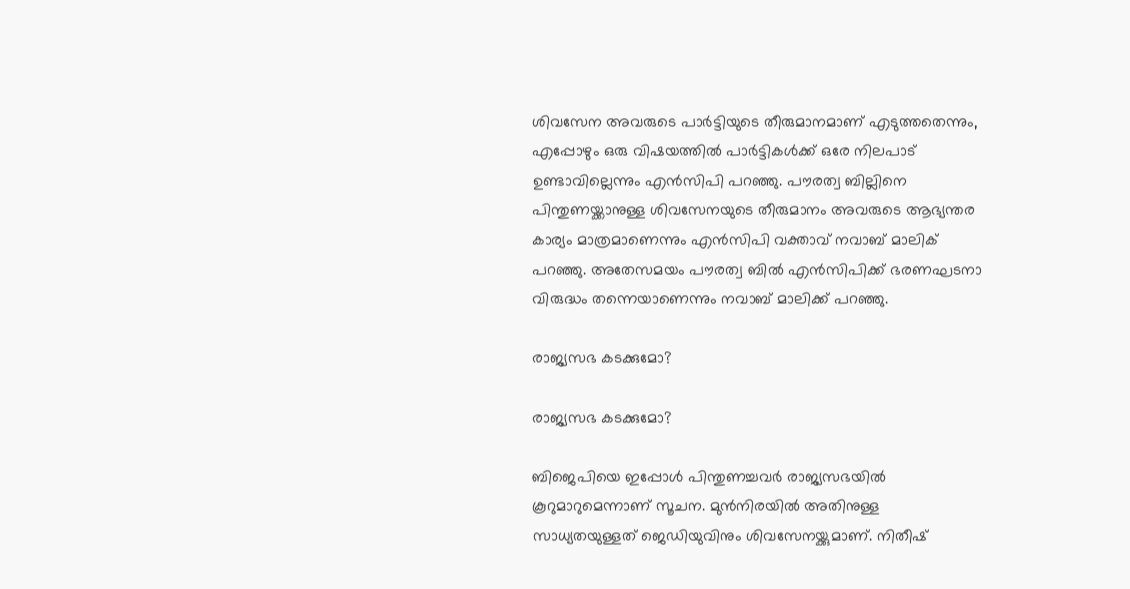ശിവസേന അവരുടെ പാര്‍ട്ടിയുടെ തീരുമാനമാണ് എടുത്തതെന്നും, എപ്പോഴും ഒരു വിഷയത്തില്‍ പാര്‍ട്ടികള്‍ക്ക് ഒരേ നിലപാട് ഉണ്ടാവില്ലെന്നും എന്‍സിപി പറഞ്ഞു. പൗരത്വ ബില്ലിനെ പിന്തുണയ്ക്കാനുള്ള ശിവസേനയുടെ തീരുമാനം അവരുടെ ആഭ്യന്തര കാര്യം മാത്രമാണെന്നും എന്‍സിപി വക്താവ് നവാബ് മാലിക് പറഞ്ഞു. അതേസമയം പൗരത്വ ബില്‍ എന്‍സിപിക്ക് ഭരണഘടനാ വിരുദ്ധം തന്നെയാണെന്നും നവാബ് മാലിക്ക് പറഞ്ഞു.

രാജ്യസഭ കടക്കുമോ?

രാജ്യസഭ കടക്കുമോ?

ബിജെപിയെ ഇപ്പോള്‍ പിന്തുണച്ചവര്‍ രാജ്യസഭയില്‍ കൂറുമാറുമെന്നാണ് സൂചന. മുന്‍നിരയില്‍ അതിനുള്ള സാധ്യതയുള്ളത് ജെഡിയുവിനും ശിവസേനയ്ക്കുമാണ്. നിതീഷ്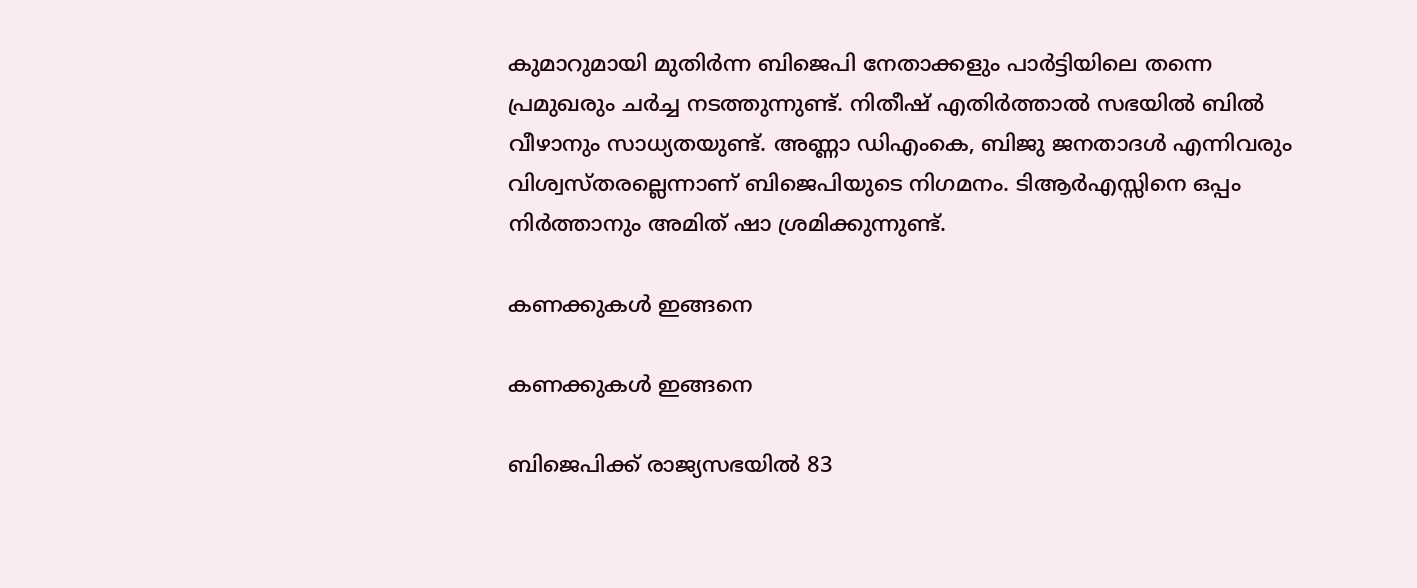കുമാറുമായി മുതിര്‍ന്ന ബിജെപി നേതാക്കളും പാര്‍ട്ടിയിലെ തന്നെ പ്രമുഖരും ചര്‍ച്ച നടത്തുന്നുണ്ട്. നിതീഷ് എതിര്‍ത്താല്‍ സഭയില്‍ ബില്‍ വീഴാനും സാധ്യതയുണ്ട്. അണ്ണാ ഡിഎംകെ, ബിജു ജനതാദള്‍ എന്നിവരും വിശ്വസ്തരല്ലെന്നാണ് ബിജെപിയുടെ നിഗമനം. ടിആര്‍എസ്സിനെ ഒപ്പം നിര്‍ത്താനും അമിത് ഷാ ശ്രമിക്കുന്നുണ്ട്.

കണക്കുകള്‍ ഇങ്ങനെ

കണക്കുകള്‍ ഇങ്ങനെ

ബിജെപിക്ക് രാജ്യസഭയില്‍ 83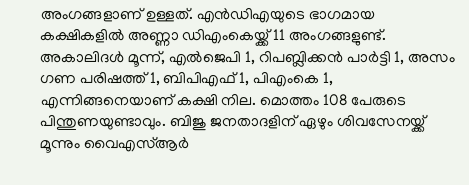അംഗങ്ങളാണ് ഉള്ളത്. എന്‍ഡിഎയുടെ ഭാഗമായ കക്ഷികളില്‍ അണ്ണാ ഡിഎംകെയ്ക്ക് 11 അംഗങ്ങളുണ്ട്. അകാലിദള്‍ മൂന്ന്, എല്‍ജെപി 1, റിപബ്ലിക്കന്‍ പാര്‍ട്ടി 1, അസം ഗണ പരിഷത്ത് 1, ബിപിഎഫ് 1, പിഎംകെ 1, എന്നിങ്ങനെയാണ് കക്ഷി നില. മൊത്തം 108 പേരുടെ പിന്തുണയുണ്ടാവും. ബിജു ജനതാദളിന് ഏഴും ശിവസേനയ്ക്ക് മൂന്നും വൈഎസ്ആര്‍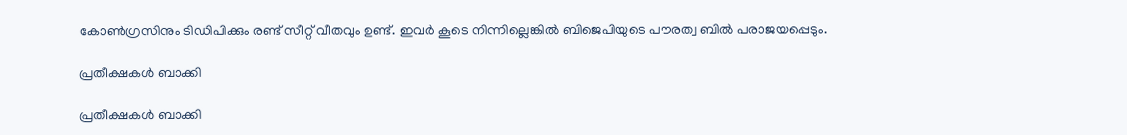കോണ്‍ഗ്രസിനും ടിഡിപിക്കും രണ്ട് സീറ്റ് വീതവും ഉണ്ട്. ഇവര്‍ കൂടെ നിന്നില്ലെങ്കില്‍ ബിജെപിയുടെ പൗരത്വ ബില്‍ പരാജയപ്പെടും.

പ്രതീക്ഷകള്‍ ബാക്കി

പ്രതീക്ഷകള്‍ ബാക്കി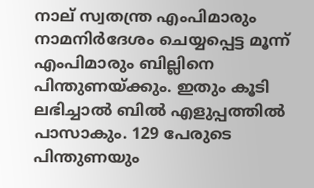നാല് സ്വതന്ത്ര എംപിമാരും നാമനിര്‍ദേശം ചെയ്യപ്പെട്ട മൂന്ന് എംപിമാരും ബില്ലിനെ പിന്തുണയ്ക്കും. ഇതും കൂടി ലഭിച്ചാല്‍ ബില്‍ എളുപ്പത്തില്‍ പാസാകും. 129 പേരുടെ പിന്തുണയും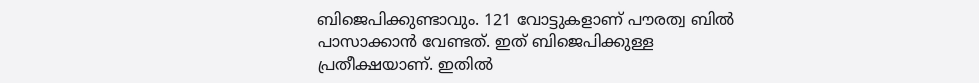ബിജെപിക്കുണ്ടാവും. 121 വോട്ടുകളാണ് പൗരത്വ ബില്‍ പാസാക്കാന്‍ വേണ്ടത്. ഇത് ബിജെപിക്കുള്ള പ്രതീക്ഷയാണ്. ഇതില്‍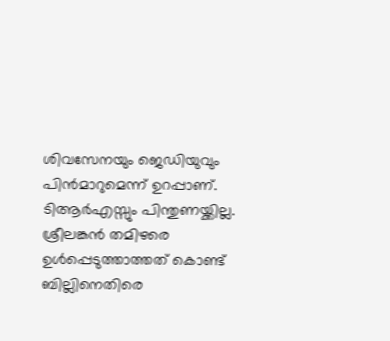ശിവസേനയും ജെഡിയുവും പിന്‍മാറുമെന്ന് ഉറപ്പാണ്. ടിആര്‍എസ്സും പിന്തുണയ്ക്കില്ല. ശ്രീലങ്കന്‍ തമിഴരെ ഉള്‍പ്പെടുത്താത്തത് കൊണ്ട് ബില്ലിനെതിരെ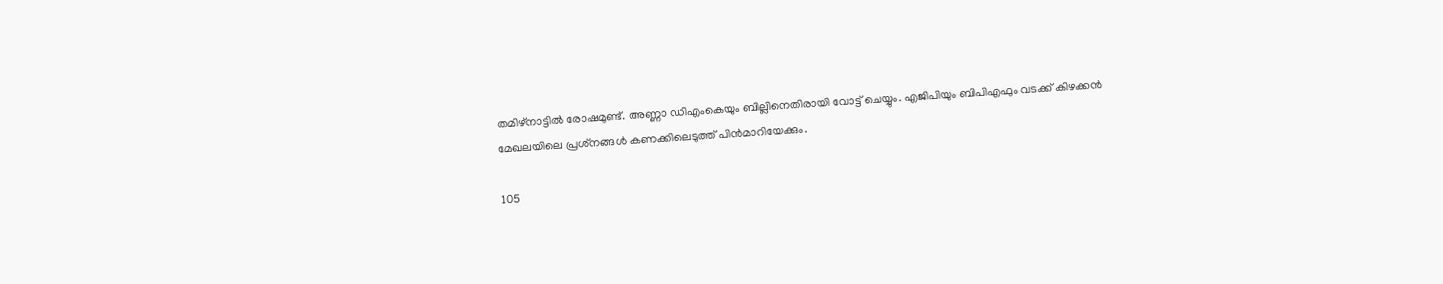തമിഴ്‌നാട്ടില്‍ രോഷമുണ്ട്. അണ്ണാ ഡിഎംകെയും ബില്ലിനെതിരായി വോട്ട് ചെയ്യും. എജിപിയും ബിപിഎഫും വടക്ക് കിഴക്കന്‍ മേഖലയിലെ പ്രശ്‌നങ്ങള്‍ കണക്കിലെടുത്ത് പിന്‍മാറിയേക്കും.

105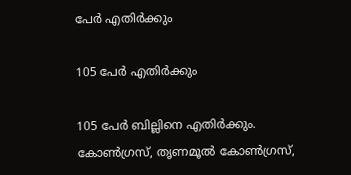പേര്‍ എതിര്‍ക്കും

105 പേര്‍ എതിര്‍ക്കും

105 പേര്‍ ബില്ലിനെ എതിര്‍ക്കും. കോണ്‍ഗ്രസ്, തൃണമൂല്‍ കോണ്‍ഗ്രസ്,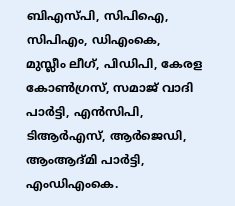ബിഎസ്പി, സിപിഐ, സിപിഎം, ഡിഎംകെ, മുസ്ലീം ലീഗ്, പിഡിപി, കേരള കോണ്‍ഗ്രസ്, സമാജ് വാദി പാര്‍ട്ടി, എന്‍സിപി, ടിആര്‍എസ്, ആര്‍ജെഡി, ആംആദ്മി പാര്‍ട്ടി, എംഡിഎംകെ.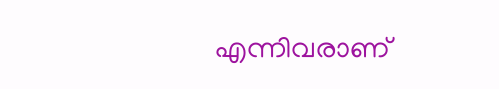എന്നിവരാണ്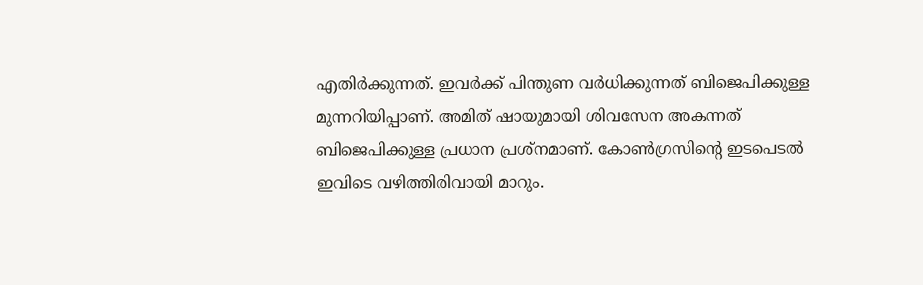എതിര്‍ക്കുന്നത്. ഇവര്‍ക്ക് പിന്തുണ വര്‍ധിക്കുന്നത് ബിജെപിക്കുള്ള മുന്നറിയിപ്പാണ്. അമിത് ഷായുമായി ശിവസേന അകന്നത് ബിജെപിക്കുള്ള പ്രധാന പ്രശ്‌നമാണ്. കോണ്‍ഗ്രസിന്റെ ഇടപെടല്‍ ഇവിടെ വഴിത്തിരിവായി മാറും.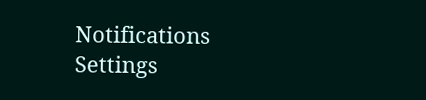Notifications
Settings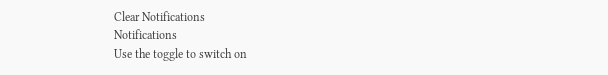Clear Notifications
Notifications
Use the toggle to switch on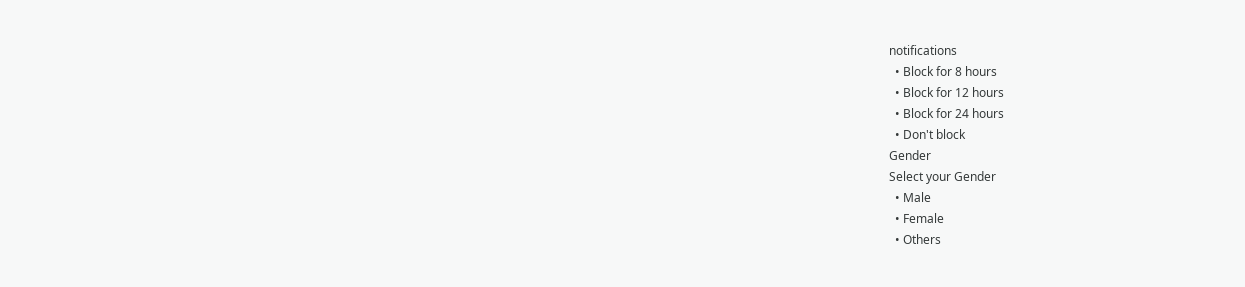notifications
  • Block for 8 hours
  • Block for 12 hours
  • Block for 24 hours
  • Don't block
Gender
Select your Gender
  • Male
  • Female
  • Others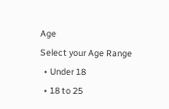Age
Select your Age Range
  • Under 18
  • 18 to 25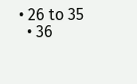• 26 to 35
  • 36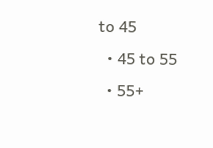to 45
  • 45 to 55
  • 55+